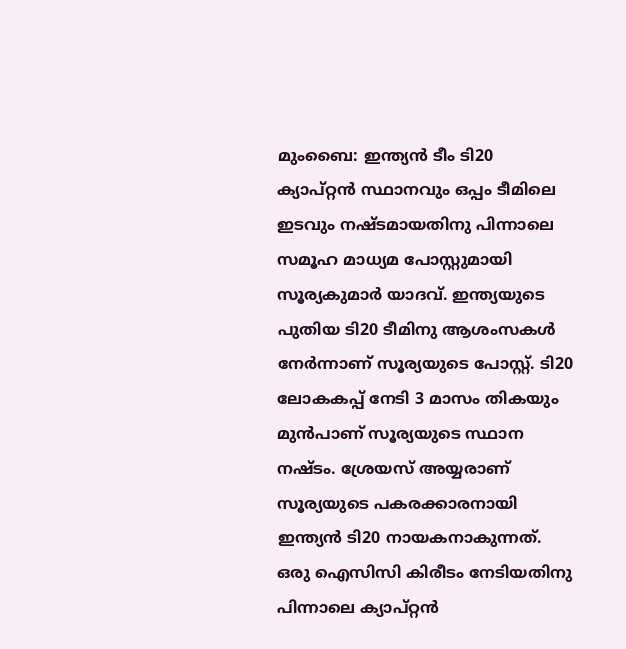മുംബൈ: ഇന്ത്യൻ ടീം ടി20 ക്യാപ്റ്റൻ സ്ഥാനവും ഒപ്പം ടീമിലെ ഇടവും നഷ്ടമായതിനു പിന്നാലെ സമൂഹ മാധ്യമ പോസ്റ്റുമായി സൂര്യകുമാർ യാദവ്. ഇന്ത്യയുടെ പുതിയ ടി20 ടീമിനു ആശംസകൾ നേർന്നാണ് സൂര്യയുടെ പോസ്റ്റ്. ടി20 ലോകകപ്പ് നേടി 3 മാസം തികയും മുൻപാണ് സൂര്യയുടെ സ്ഥാന നഷ്ടം. ശ്രേയസ് അയ്യരാണ് സൂര്യയുടെ പകരക്കാരനായി ഇന്ത്യൻ ടി20 നായകനാകുന്നത്. ഒരു ഐസിസി കിരീടം നേടിയതിനു പിന്നാലെ ക്യാപ്റ്റൻ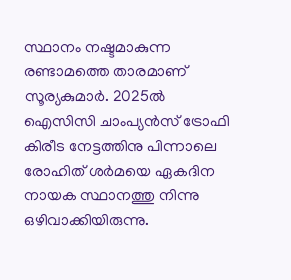സ്ഥാനം നഷ്ടമാകുന്ന രണ്ടാമത്തെ താരമാണ് സൂര്യകുമാർ. 2025ൽ ഐസിസി ചാംപ്യൻസ് ട്രോഫി കിരീട നേട്ടത്തിനു പിന്നാലെ രോഹിത് ശർമയെ ഏകദിന നായക സ്ഥാനത്തു നിന്നു ഒഴിവാക്കിയിരുന്നു.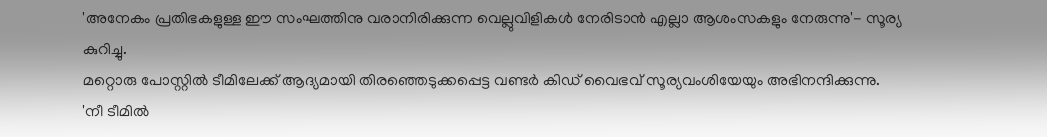'അനേകം പ്രതിഭകളുള്ള ഈ സംഘത്തിനു വരാനിരിക്കുന്ന വെല്ലുവിളികൾ നേരിടാൻ എല്ലാ ആശംസകളും നേരുന്നു'- സൂര്യ കുറിച്ചു.
മറ്റൊരു പോസ്റ്റിൽ ടീമിലേക്ക് ആദ്യമായി തിരഞ്ഞെടുക്കപ്പെട്ട വണ്ടർ കിഡ് വൈഭവ് സൂര്യവംശിയേയും അഭിനന്ദിക്കുന്നു.
'നീ ടീമിൽ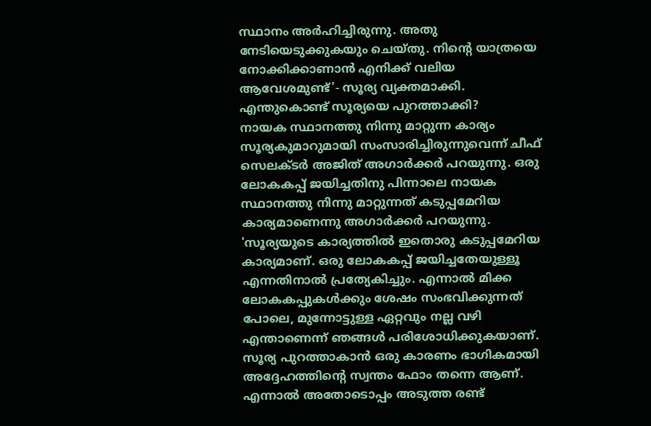സ്ഥാനം അർഹിച്ചിരുന്നു. അതു നേടിയെടുക്കുകയും ചെയ്തു. നിന്റെ യാത്രയെ നോക്കിക്കാണാൻ എനിക്ക് വലിയ ആവേശമുണ്ട്'- സൂര്യ വ്യക്തമാക്കി.
എന്തുകൊണ്ട് സൂര്യയെ പുറത്താക്കി?
നായക സ്ഥാനത്തു നിന്നു മാറ്റുന്ന കാര്യം സൂര്യകുമാറുമായി സംസാരിച്ചിരുന്നുവെന്ന് ചീഫ് സെലക്ടർ അജിത് അഗാർക്കർ പറയുന്നു. ഒരു ലോകകപ്പ് ജയിച്ചതിനു പിന്നാലെ നായക സ്ഥാനത്തു നിന്നു മാറ്റുന്നത് കടുപ്പമേറിയ കാര്യമാണെന്നു അഗാർക്കർ പറയുന്നു.
'സൂര്യയുടെ കാര്യത്തിൽ ഇതൊരു കടുപ്പമേറിയ കാര്യമാണ്. ഒരു ലോകകപ്പ് ജയിച്ചതേയുള്ളൂ എന്നതിനാൽ പ്രത്യേകിച്ചും. എന്നാൽ മിക്ക ലോകകപ്പുകൾക്കും ശേഷം സംഭവിക്കുന്നത് പോലെ, മുന്നോട്ടുള്ള ഏറ്റവും നല്ല വഴി എന്താണെന്ന് ഞങ്ങൾ പരിശോധിക്കുകയാണ്. സൂര്യ പുറത്താകാൻ ഒരു കാരണം ഭാഗികമായി അദ്ദേഹത്തിന്റെ സ്വന്തം ഫോം തന്നെ ആണ്. എന്നാൽ അതോടൊപ്പം അടുത്ത രണ്ട്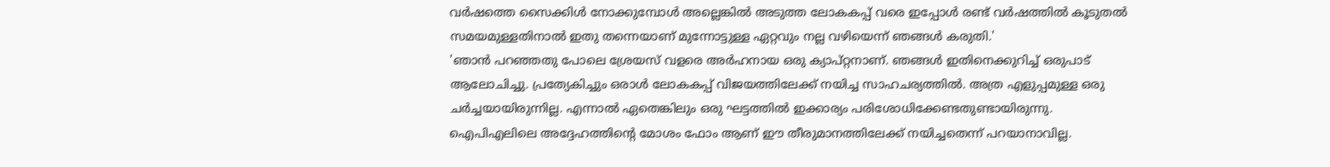വർഷത്തെ സൈക്കിൾ നോക്കുമ്പോൾ അല്ലെങ്കിൽ അടുത്ത ലോകകപ്പ് വരെ ഇപ്പോൾ രണ്ട് വർഷത്തിൽ കൂടുതൽ സമയമുള്ളതിനാൽ ഇതു തന്നെയാണ് മുന്നോട്ടുള്ള ഏറ്റവും നല്ല വഴിയെന്ന് ഞങ്ങൾ കരുതി.'
'ഞാൻ പറഞ്ഞതു പോലെ ശ്രേയസ് വളരെ അർഹനായ ഒരു ക്യാപ്റ്റനാണ്. ഞങ്ങൾ ഇതിനെക്കുറിച്ച് ഒരുപാട് ആലോചിച്ചു. പ്രത്യേകിച്ചും ഒരാൾ ലോകകപ്പ് വിജയത്തിലേക്ക് നയിച്ച സാഹചര്യത്തിൽ. അത്ര എളുപ്പമുള്ള ഒരു ചർച്ചയായിരുന്നില്ല. എന്നാൽ ഏതെങ്കിലും ഒരു ഘട്ടത്തിൽ ഇക്കാര്യം പരിശോധിക്കേണ്ടതുണ്ടായിരുന്നു. ഐപിഎലിലെ അദ്ദേഹത്തിന്റെ മോശം ഫോം ആണ് ഈ തീരുമാനത്തിലേക്ക് നയിച്ചതെന്ന് പറയാനാവില്ല.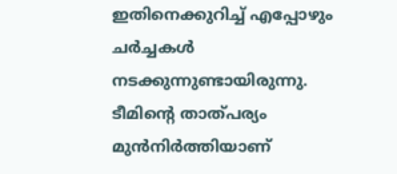ഇതിനെക്കുറിച്ച് എപ്പോഴും ചർച്ചകൾ നടക്കുന്നുണ്ടായിരുന്നു. ടീമിന്റെ താത്പര്യം മുൻനിർത്തിയാണ്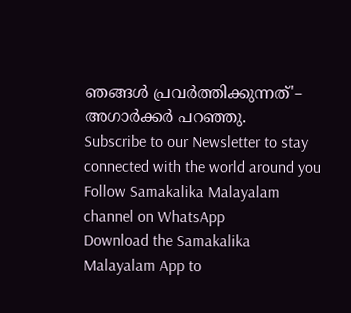ഞങ്ങൾ പ്രവർത്തിക്കുന്നത്'– അഗാർക്കർ പറഞ്ഞു.
Subscribe to our Newsletter to stay connected with the world around you
Follow Samakalika Malayalam channel on WhatsApp
Download the Samakalika Malayalam App to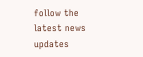follow the latest news updates